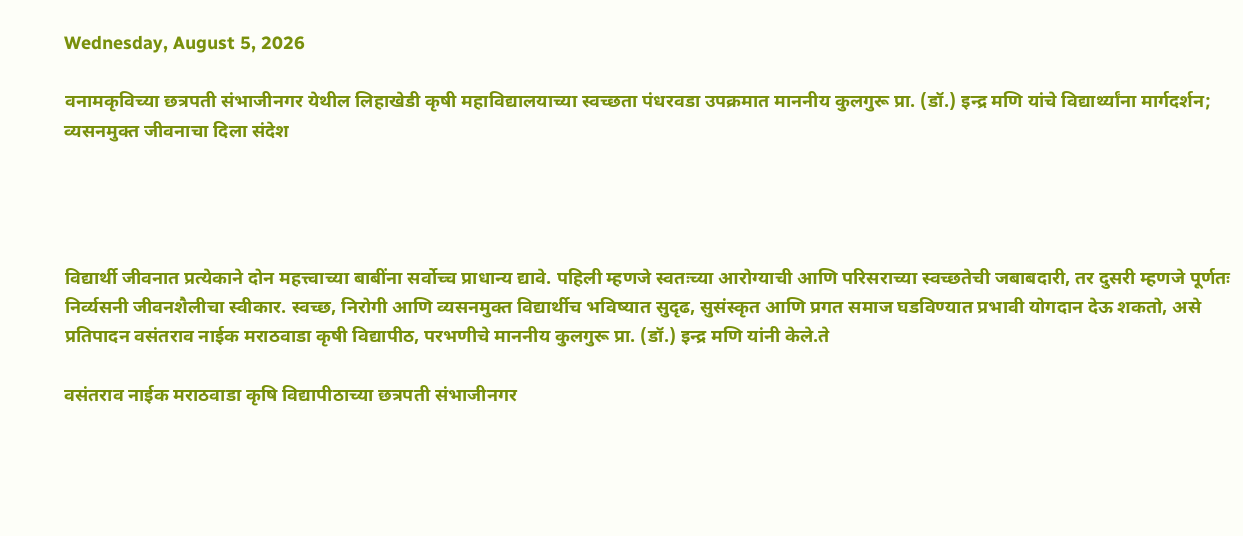Wednesday, August 5, 2026

वनामकृविच्या छत्रपती संभाजीनगर येथील लिहाखेडी कृषी महाविद्यालयाच्या स्वच्छता पंधरवडा उपक्रमात माननीय कुलगुरू प्रा. (डॉ.) इन्द्र मणि यांचे विद्यार्थ्यांना मार्गदर्शन; व्यसनमुक्त जीवनाचा दिला संदेश




विद्यार्थी जीवनात प्रत्येकाने दोन महत्त्वाच्या बाबींना सर्वोच्च प्राधान्य द्यावे. पहिली म्हणजे स्वतःच्या आरोग्याची आणि परिसराच्या स्वच्छतेची जबाबदारी, तर दुसरी म्हणजे पूर्णतः निर्व्यसनी जीवनशैलीचा स्वीकार. स्वच्छ, निरोगी आणि व्यसनमुक्त विद्यार्थीच भविष्यात सुदृढ, सुसंस्कृत आणि प्रगत समाज घडविण्यात प्रभावी योगदान देऊ शकतो, असे प्रतिपादन वसंतराव नाईक मराठवाडा कृषी विद्यापीठ, परभणीचे माननीय कुलगुरू प्रा. (डॉ.) इन्द्र मणि यांनी केले.ते

वसंतराव नाईक मराठवाडा कृषि विद्यापीठाच्या छत्रपती संभाजीनगर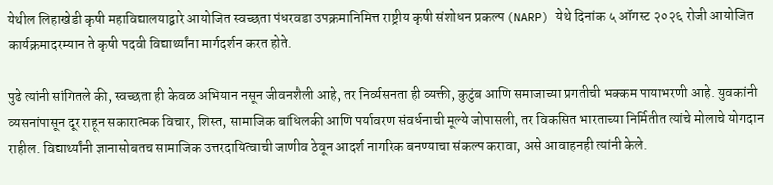येथील लिहाखेडी कृषी महाविद्यालयाद्वारे आयोजित स्वच्छता पंधरवडा उपक्रमानिमित्त राष्ट्रीय कृषी संशोधन प्रकल्प (NARP) येथे दिनांक ५ ऑगस्ट २०२६ रोजी आयोजित कार्यक्रमादरम्यान ते कृषी पदवी विद्यार्थ्यांना मार्गदर्शन करत होते.

पुढे त्यांनी सांगितले की, स्वच्छता ही केवळ अभियान नसून जीवनशैली आहे, तर निर्व्यसनता ही व्यक्ती, कुटुंब आणि समाजाच्या प्रगतीची भक्कम पायाभरणी आहे. युवकांनी व्यसनांपासून दूर राहून सकारात्मक विचार, शिस्त, सामाजिक बांधिलकी आणि पर्यावरण संवर्धनाची मूल्ये जोपासली, तर विकसित भारताच्या निर्मितीत त्यांचे मोलाचे योगदान राहील. विद्यार्थ्यांनी ज्ञानासोबतच सामाजिक उत्तरदायित्वाची जाणीव ठेवून आदर्श नागरिक बनण्याचा संकल्प करावा, असे आवाहनही त्यांनी केले.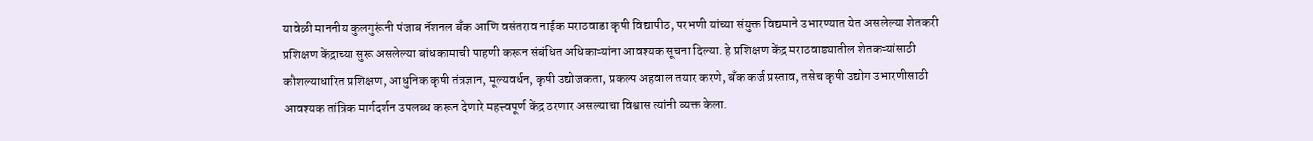यावेळी माननीय कुलगुरूंनी पंजाब नॅशनल बँक आणि वसंतराव नाईक मराठवाडा कृषी विद्यापीठ, परभणी यांच्या संयुक्त विद्यमाने उभारण्यात येत असलेल्या शेतकरी प्रशिक्षण केंद्राच्या सुरू असलेल्या बांधकामाची पाहणी करून संबंधित अधिकाऱ्यांना आवश्यक सूचना दिल्या. हे प्रशिक्षण केंद्र मराठवाड्यातील शेतकऱ्यांसाठी कौशल्याधारित प्रशिक्षण, आधुनिक कृषी तंत्रज्ञान, मूल्यवर्धन, कृषी उद्योजकता, प्रकल्प अहवाल तयार करणे, बँक कर्ज प्रस्ताव, तसेच कृषी उद्योग उभारणीसाठी आवश्यक तांत्रिक मार्गदर्शन उपलब्ध करून देणारे महत्त्वपूर्ण केंद्र ठरणार असल्याचा विश्वास त्यांनी व्यक्त केला.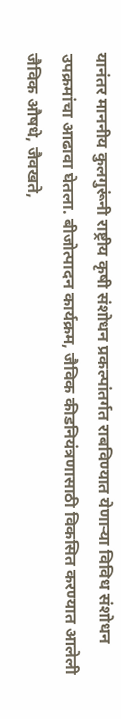यानंतर माननीय कुलगुरूंनी राष्ट्रीय कृषी संशोधन प्रकल्पांतर्गत राबविण्यात येणाऱ्या विविध संशोधन उपक्रमांचा आढावा घेतला. बीजोत्पादन कार्यक्रम, जैविक कीडनियंत्रणासाठी विकसित करण्यात आलेली जैविक औषधे, जैवखते,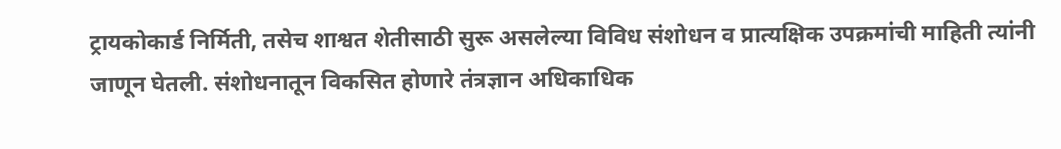ट्रायकोकार्ड निर्मिती, तसेच शाश्वत शेतीसाठी सुरू असलेल्या विविध संशोधन व प्रात्यक्षिक उपक्रमांची माहिती त्यांनी जाणून घेतली. संशोधनातून विकसित होणारे तंत्रज्ञान अधिकाधिक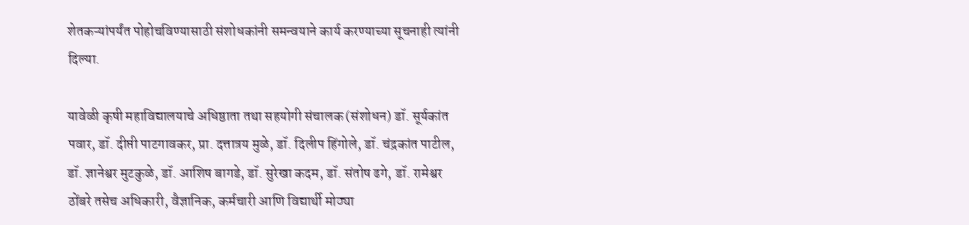शेतकऱ्यांपर्यंत पोहोचविण्यासाठी संशोधकांनी समन्वयाने कार्य करण्याच्या सूचनाही त्यांनी दिल्या.

यावेळी कृषी महाविद्यालयाचे अधिष्ठाता तथा सहयोगी संचालक (संशोधन) डॉ. सूर्यकांत पवार, डॉ. दीप्ती पाटगावकर, प्रा. दत्तात्रय मुळे, डॉ. दिलीप हिंगोले, डॉ. चंद्रकांत पाटील, डॉ. ज्ञानेश्वर मुटकुळे, डॉ. आशिष बागडे, डॉ. सुरेखा कदम, डॉ. संतोष ढगे, डॉ. रामेश्वर ठोंबरे तसेच अधिकारी, वैज्ञानिक, कर्मचारी आणि विद्यार्थी मोठ्या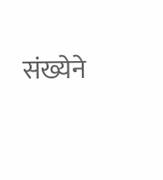संख्येने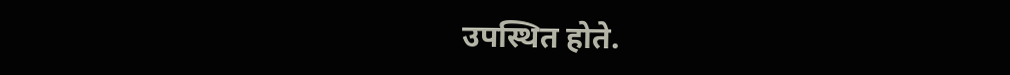उपस्थित होते.